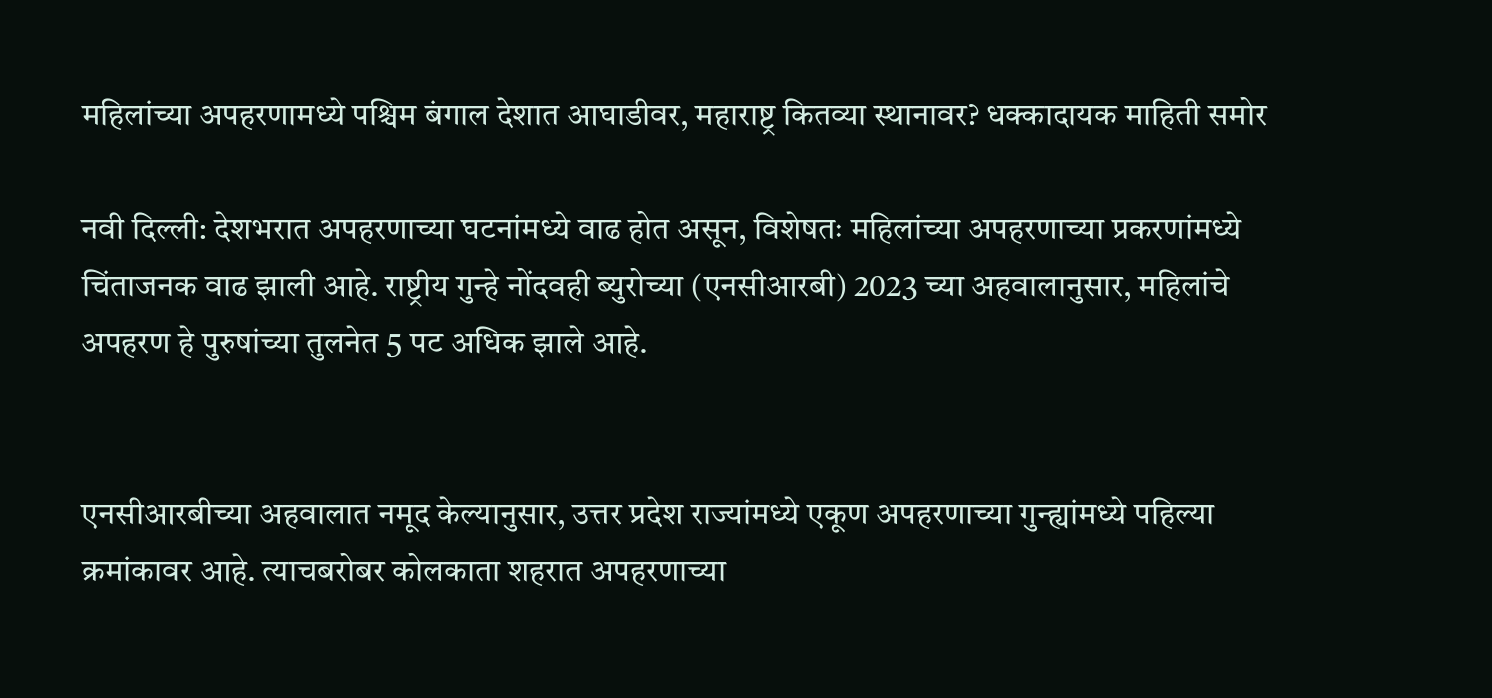महिलांच्या अपहरणामध्ये पश्चिम बंगाल देशात आघाडीवर, महाराष्ट्र कितव्या स्थानावर? धक्कादायक माहिती समोर

नवी दिल्ली: देशभरात अपहरणाच्या घटनांमध्ये वाढ होत असून, विशेषतः महिलांच्या अपहरणाच्या प्रकरणांमध्ये चिंताजनक वाढ झाली आहे. राष्ट्रीय गुन्हे नोंदवही ब्युरोच्या (एनसीआरबी) 2023 च्या अहवालानुसार, महिलांचे अपहरण हे पुरुषांच्या तुलनेत 5 पट अधिक झाले आहे.


एनसीआरबीच्या अहवालात नमूद केल्यानुसार, उत्तर प्रदेश राज्यांमध्ये एकूण अपहरणाच्या गुन्ह्यांमध्ये पहिल्या क्रमांकावर आहे. त्याचबरोबर कोलकाता शहरात अपहरणाच्या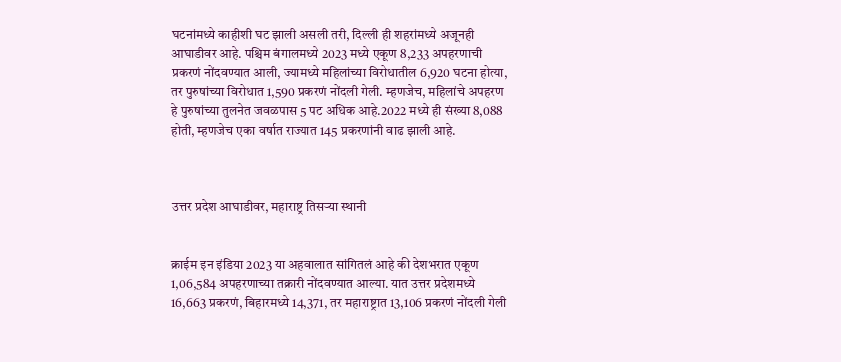घटनांमध्ये काहीशी घट झाली असली तरी, दिल्ली ही शहरांमध्ये अजूनही आघाडीवर आहे. पश्चिम बंगालमध्ये 2023 मध्ये एकूण 8,233 अपहरणाची प्रकरणं नोंदवण्यात आली, ज्यामध्ये महिलांच्या विरोधातील 6,920 घटना होत्या, तर पुरुषांच्या विरोधात 1,590 प्रकरणं नोंदली गेली. म्हणजेच, महिलांचे अपहरण हे पुरुषांच्या तुलनेत जवळपास 5 पट अधिक आहे.2022 मध्ये ही संख्या 8,088 होती, म्हणजेच एका वर्षात राज्यात 145 प्रकरणांनी वाढ झाली आहे.



उत्तर प्रदेश आघाडीवर, महाराष्ट्र तिसऱ्या स्थानी


क्राईम इन इंडिया 2023 या अहवालात सांगितलं आहे की देशभरात एकूण 1,06,584 अपहरणाच्या तक्रारी नोंदवण्यात आल्या. यात उत्तर प्रदेशमध्ये 16,663 प्रकरणं, बिहारमध्ये 14,371, तर महाराष्ट्रात 13,106 प्रकरणं नोंदली गेली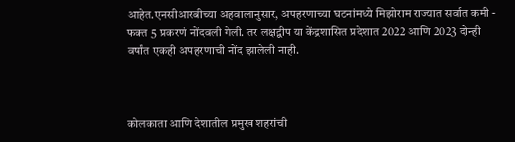आहेत.एनसीआरबीच्या अहवालानुसार, अपहरणाच्या घटनांमध्ये मिझोराम राज्यात सर्वात कमी - फक्त 5 प्रकरणं नोंदवली गेली. तर लक्षद्वीप या केंद्रशासित प्रदेशात 2022 आणि 2023 दोन्ही वर्षांत एकही अपहरणाची नोंद झालेली नाही.



कोलकाता आणि देशातील प्रमुख शहरांची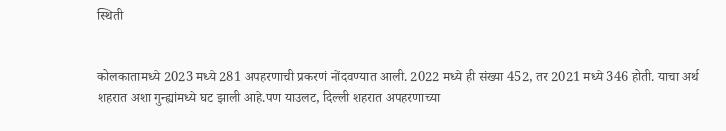स्थिती


कोलकातामध्ये 2023 मध्ये 281 अपहरणाची प्रकरणं नोंदवण्यात आली. 2022 मध्ये ही संख्या 452, तर 2021 मध्ये 346 होती. याचा अर्थ शहरात अशा गुन्ह्यांमध्ये घट झाली आहे.पण याउलट, दिल्ली शहरात अपहरणाच्या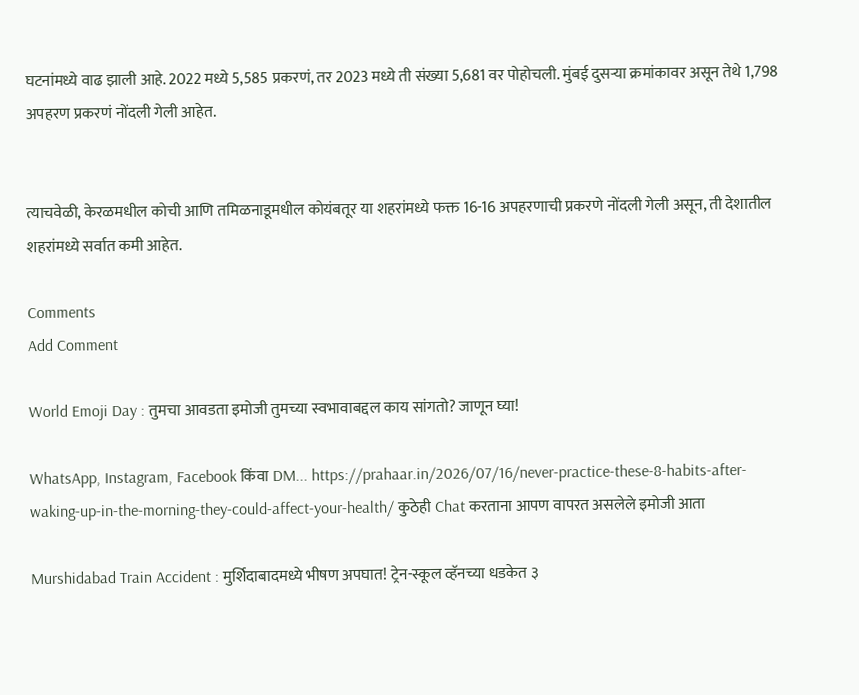घटनांमध्ये वाढ झाली आहे. 2022 मध्ये 5,585 प्रकरणं, तर 2023 मध्ये ती संख्या 5,681 वर पोहोचली. मुंबई दुसऱ्या क्रमांकावर असून तेथे 1,798 अपहरण प्रकरणं नोंदली गेली आहेत.


त्याचवेळी, केरळमधील कोची आणि तमिळनाडूमधील कोयंबतूर या शहरांमध्ये फक्त 16-16 अपहरणाची प्रकरणे नोंदली गेली असून, ती देशातील शहरांमध्ये सर्वात कमी आहेत.

Comments
Add Comment

World Emoji Day : तुमचा आवडता इमोजी तुमच्या स्वभावाबद्दल काय सांगतो? जाणून घ्या!

WhatsApp, Instagram, Facebook किंवा DM... https://prahaar.in/2026/07/16/never-practice-these-8-habits-after-waking-up-in-the-morning-they-could-affect-your-health/ कुठेही Chat करताना आपण वापरत असलेले इमोजी आता

Murshidabad Train Accident : मुर्शिदाबादमध्ये भीषण अपघात! ट्रेन-स्कूल व्हॅनच्या धडकेत ३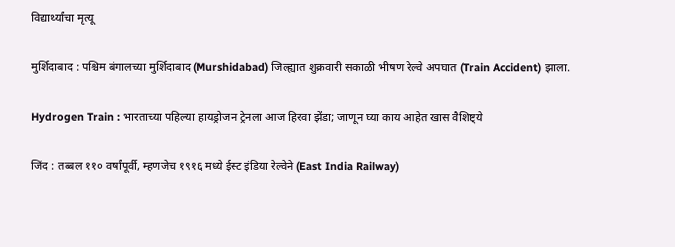विद्यार्थ्यांचा मृत्यू

मुर्शिदाबाद : पश्चिम बंगालच्या मुर्शिदाबाद (Murshidabad) जिल्ह्यात शुक्रवारी सकाळी भीषण रेल्वे अपघात (Train Accident) झाला.

Hydrogen Train : भारताच्या पहिल्या हायड्रोजन ट्रेनला आज हिरवा झेंडा; जाणून घ्या काय आहेत खास वैशिष्ट्ये

जिंद : तब्बल ११० वर्षांपूर्वी, म्हणजेच १९१६ मध्ये ईस्ट इंडिया रेल्वेने (East India Railway)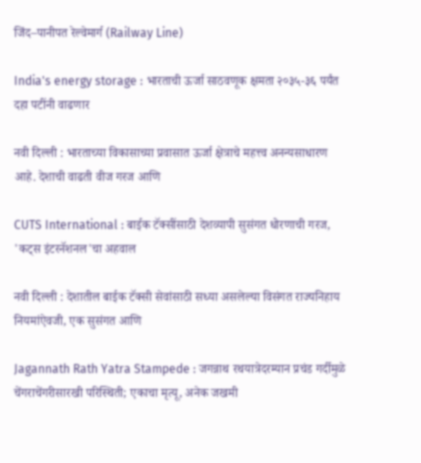जिंद–पानीपत रेल्वेमार्ग (Railway Line)

India's energy storage : भारताची ऊर्जा साठवणूक क्षमता २०३५-३६ पर्यंत दहा पटींनी वाढणार

नवी दिल्ली : भारताच्या विकासाच्या प्रवासात ऊर्जा क्षेत्राचे महत्त्व अनन्यसाधारण आहे. देशाची वाढती वीज गरज आणि

CUTS International : बाईक टॅक्सींसाठी देशव्यापी सुसंगत धोरणाची गरज, 'कट्स इंटरनॅशनल'चा अहवाल

नवी दिल्ली : देशातील बाईक टॅक्सी सेवांसाठी सध्या असलेल्या विसंगत राज्यनिहाय नियमांऐवजी, एक सुसंगत आणि

Jagannath Rath Yatra Stampede : जगन्नाथ रथयात्रेदरम्यान प्रचंड गर्दीमुळे चेंगराचेंगरीसारखी परिस्थिती; एकाचा मृत्यू, अनेक जखमी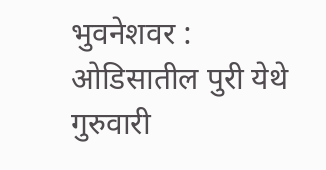भुवनेशवर : ओडिसातील पुरी येथे गुरुवारी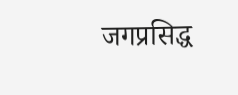जगप्रसिद्ध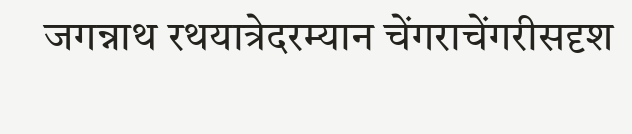जगन्नाथ रथयात्रेदरम्यान चेंगराचेंगरीसदृश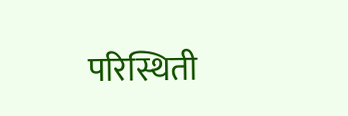परिस्थिती